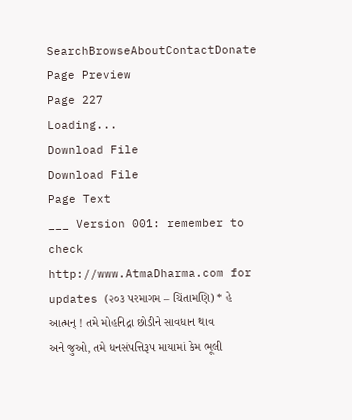SearchBrowseAboutContactDonate
Page Preview
Page 227
Loading...
Download File
Download File
Page Text
___ Version 001: remember to check http://www.AtmaDharma.com for updates (૨૦૩ પરમાગમ – ચિંતામણિ) * હે આત્મન્ ! તમે મોહનિદ્રા છોડીને સાવધાન થાવ અને જુઓ, તમે ધનસંપત્તિરૂપ માયામાં કેમ ભૂલી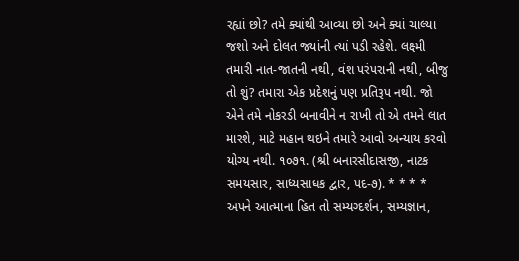રહ્યાં છો? તમે ક્યાંથી આવ્યા છો અને ક્યાં ચાલ્યા જશો અને દોલત જ્યાંની ત્યાં પડી રહેશે. લક્ષ્મી તમારી નાત-જાતની નથી, વંશ પરંપરાની નથી, બીજુ તો શું? તમારા એક પ્રદેશનું પણ પ્રતિરૂપ નથી. જો એને તમે નોકરડી બનાવીને ન રાખી તો એ તમને લાત મારશે, માટે મહાન થઇને તમારે આવો અન્યાય કરવો યોગ્ય નથી. ૧૦૭૧. (શ્રી બનારસીદાસજી, નાટક સમયસાર, સાધ્યસાધક દ્વાર, પદ-૭). * * * * અપને આત્માના હિત તો સમ્યગ્દર્શન, સમ્યજ્ઞાન,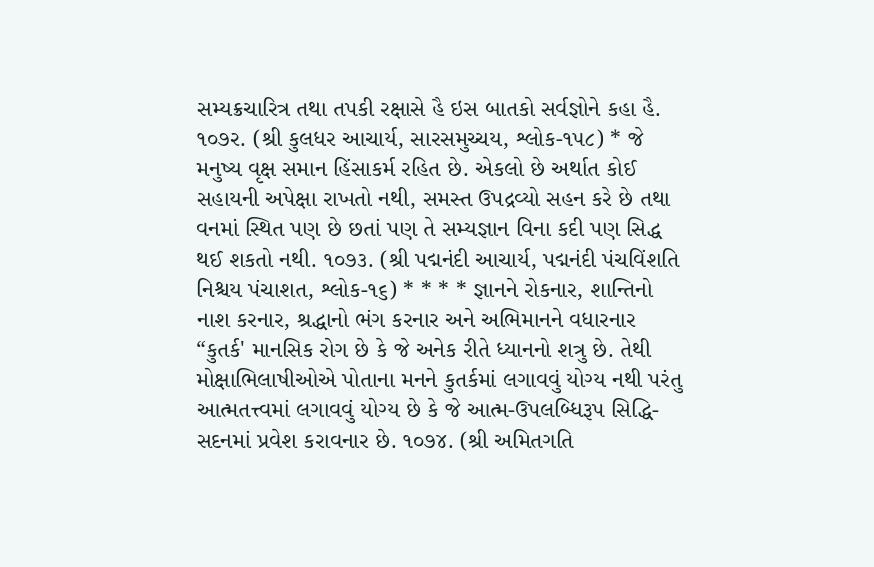સમ્યક્રચારિત્ર તથા તપકી રક્ષાસે હૈ ઇસ બાતકો સર્વજ્ઞોને કહા હૈ. ૧૦૭ર. (શ્રી કુલધર આચાર્ય, સારસમુચ્ચય, શ્લોક-૧૫૮) * જે મનુષ્ય વૃક્ષ સમાન હિંસાકર્મ રહિત છે. એકલો છે અર્થાત કોઈ સહાયની અપેક્ષા રાખતો નથી, સમસ્ત ઉપદ્રવ્યો સહન કરે છે તથા વનમાં સ્થિત પણ છે છતાં પણ તે સમ્યજ્ઞાન વિના કદી પણ સિદ્ધ થઈ શકતો નથી. ૧૦૭૩. (શ્રી પદ્મનંદી આચાર્ય, પદ્મનંદી પંચવિંશતિ નિશ્ચય પંચાશત, શ્લોક-૧૬) * * * * જ્ઞાનને રોકનાર, શાન્તિનો નાશ કરનાર, શ્રદ્ધાનો ભંગ કરનાર અને અભિમાનને વધારનાર “કુતર્ક' માનસિક રોગ છે કે જે અનેક રીતે ધ્યાનનો શત્રુ છે. તેથી મોક્ષાભિલાષીઓએ પોતાના મનને કુતર્કમાં લગાવવું યોગ્ય નથી પરંતુ આત્મતત્ત્વમાં લગાવવું યોગ્ય છે કે જે આત્મ-ઉપલબ્ધિરૂપ સિદ્ધિ-સદનમાં પ્રવેશ કરાવનાર છે. ૧૦૭૪. (શ્રી અમિતગતિ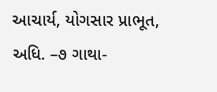આચાર્ય, યોગસાર પ્રાભૂત, અધિ. –૭ ગાથા-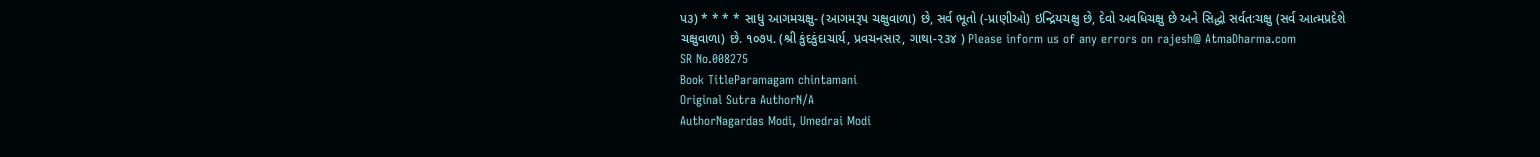પ૩) * * * * સાધુ આગમચક્ષુ- (આગમરૂપ ચક્ષુવાળા) છે, સર્વ ભૂતો (-પ્રાણીઓ) ઇન્દ્રિયચક્ષુ છે, દેવો અવધિચક્ષુ છે અને સિદ્ધો સર્વત:ચક્ષુ (સર્વ આત્મપ્રદેશે ચક્ષુવાળા) છે. ૧૦૭૫. (શ્રી કુંદકુંદાચાર્ય, પ્રવચનસાર, ગાથા-૨૩૪ ) Please inform us of any errors on rajesh@ AtmaDharma.com
SR No.008275
Book TitleParamagam chintamani
Original Sutra AuthorN/A
AuthorNagardas Modi, Umedrai Modi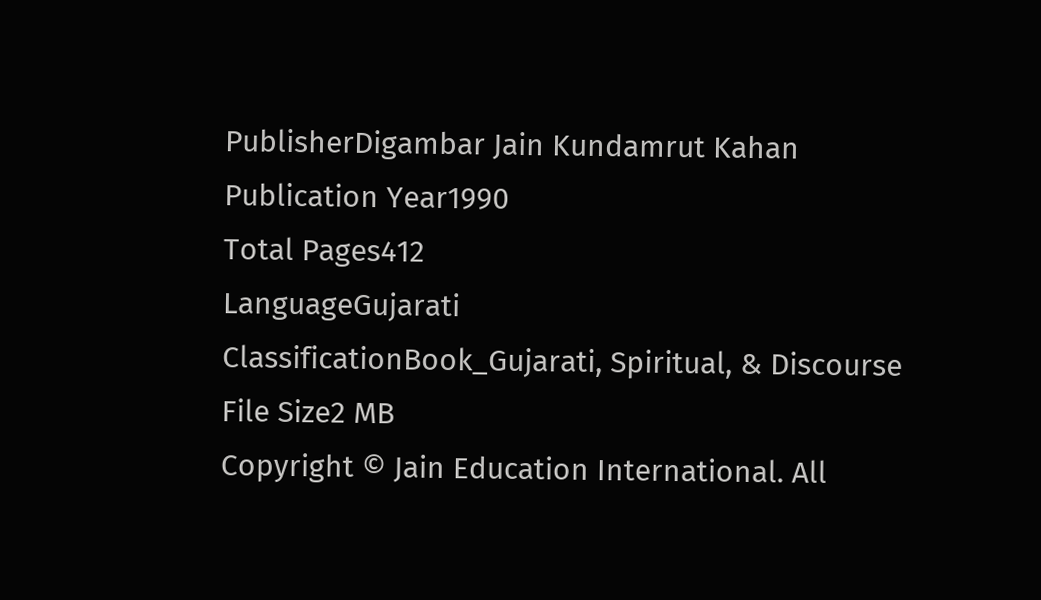PublisherDigambar Jain Kundamrut Kahan
Publication Year1990
Total Pages412
LanguageGujarati
ClassificationBook_Gujarati, Spiritual, & Discourse
File Size2 MB
Copyright © Jain Education International. All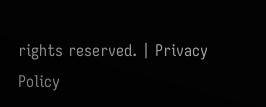rights reserved. | Privacy Policy